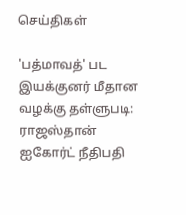செய்திகள்

'பத்மாவத்' பட இயக்குனர் மீதான வழக்கு தள்ளுபடி: ராஜஸ்தான் ஐகோர்ட் நீதிபதி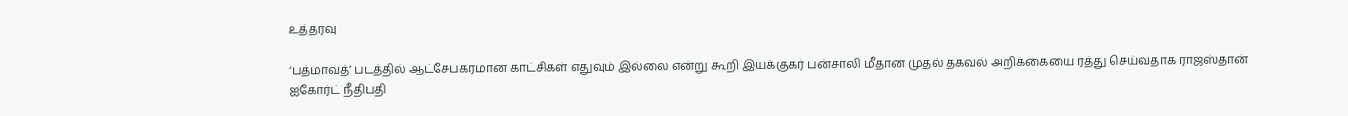உத்தரவு

‘பத்மாவத்’ படத்தில் ஆட்சேபகரமான காட்சிகள் எதுவும் இல்லை என்று கூறி இயக்குகர் பன்சாலி மீதான முதல் தகவல் அறிக்கையை ரத்து செய்வதாக ராஜஸ்தான் ஐகோர்ட் நீதிபதி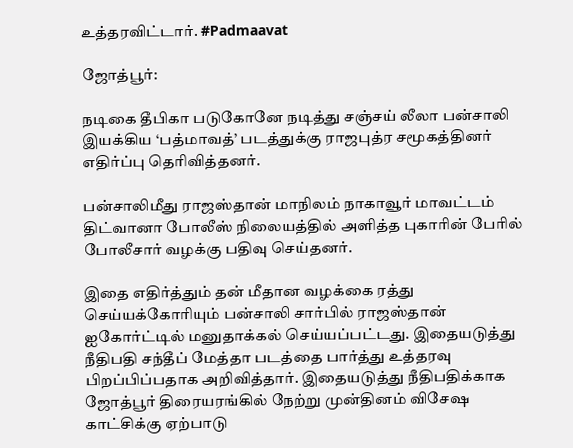உத்தரவிட்டார். #Padmaavat

ஜோத்பூர்:

நடிகை தீபிகா படுகோனே நடித்து சஞ்சய் லீலா பன்சாலி இயக்கிய ‘பத்மாவத்’ படத்துக்கு ராஜபுத்ர சமூகத்தினர் எதிர்ப்பு தெரிவித்தனர்.

பன்சாலிமீது ராஜஸ்தான் மாநிலம் நாகாவூர் மாவட்டம் திட்வானா போலீஸ் நிலையத்தில் அளித்த புகாரின் பேரில் போலீசார் வழக்கு பதிவு செய்தனர்.

இதை எதிர்த்தும் தன் மீதான வழக்கை ரத்து செய்யக்கோரியும் பன்சாலி சார்பில் ராஜஸ்தான் ஐகோர்ட்டில் மனுதாக்கல் செய்யப்பட்டது. இதையடுத்து நீதிபதி சந்தீப் மேத்தா படத்தை பார்த்து உத்தரவு பிறப்பிப்பதாக அறிவித்தார். இதையடுத்து நீதிபதிக்காக ஜோத்பூர் திரையரங்கில் நேற்று முன்தினம் விசே‌ஷ காட்சிக்கு ஏற்பாடு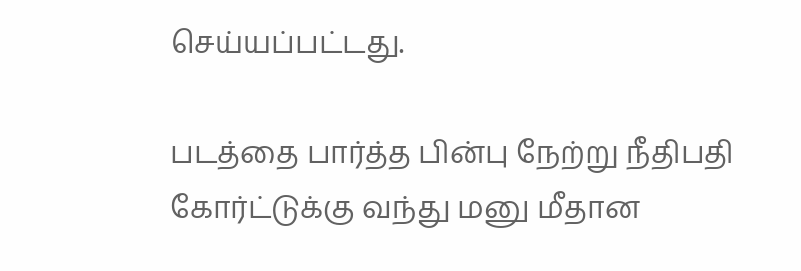செய்யப்பட்டது.

படத்தை பார்த்த பின்பு நேற்று நீதிபதி கோர்ட்டுக்கு வந்து மனு மீதான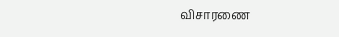விசாரணை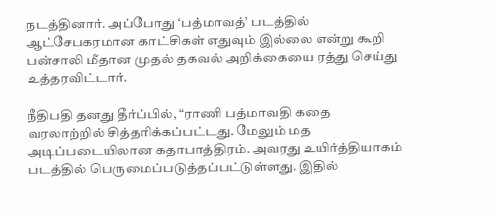நடத்தினார். அப்போது ‘பத்மாவத்’ படத்தில் ஆட்சேபகரமான காட்சிகள் எதுவும் இல்லை என்று கூறி பன்சாலி மீதான முதல் தகவல் அறிக்கையை ரத்து செய்து உத்தரவிட்டார்.

நீதிபதி தனது தீர்ப்பில், “ராணி பத்மாவதி கதை வரலாற்றில் சித்தரிக்கப்பட்டது. மேலும் மத அடிப்படையிலான கதாபாத்திரம். அவரது உயிர்த்தியாகம் படத்தில் பெருமைப்படுத்தப்பட்டுள்ளது. இதில்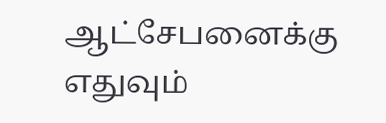ஆட்சேபனைக்கு எதுவும்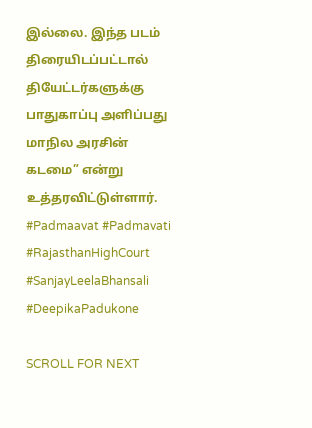இல்லை. இந்த படம் திரையிடப்பட்டால் தியேட்டர்களுக்கு பாதுகாப்பு அளிப்பது மாநில அரசின் கடமை” என்று உத்தரவிட்டுள்ளார். #Padmaavat #Padmavati #RajasthanHighCourt #SanjayLeelaBhansali #DeepikaPadukone

SCROLL FOR NEXT